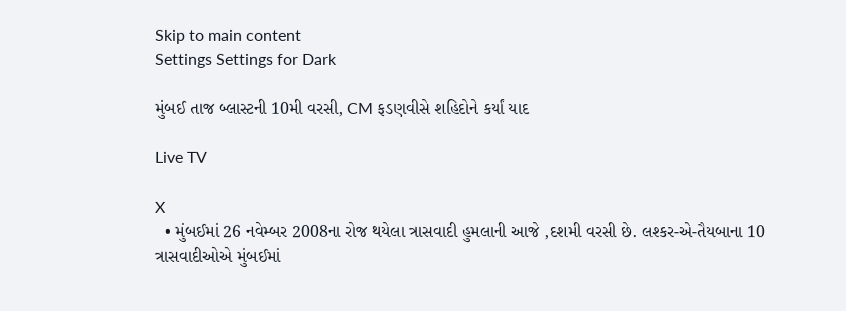Skip to main content
Settings Settings for Dark

મુંબઈ તાજ બ્લાસ્ટની 10મી વરસી, CM ફડણવીસે શહિદોને કર્યાં યાદ

Live TV

X
  • મુંબઈમાં 26 નવેમ્બર 2008ના રોજ થયેલા ત્રાસવાદી હુમલાની આજે ,દશમી વરસી છે. લશ્કર-એ-તૈયબાના 10 ત્રાસવાદીઓએ મુંબઈમાં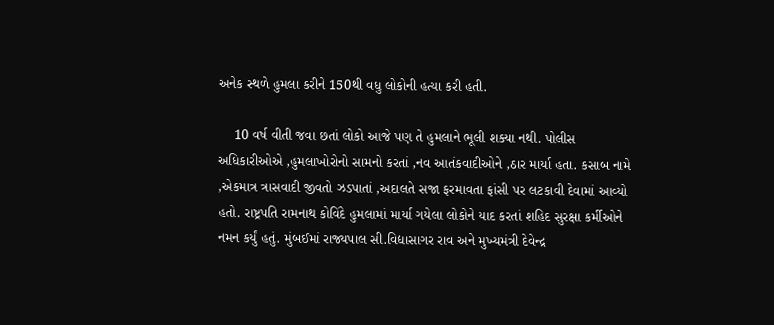અનેક સ્થળે હુમલા કરીને 150થી વધુ લોકોની હત્યા કરી હતી.

    10 વર્ષ વીતી જવા છતાં લોકો આજે પણ તે હુમલાને ભૂલી શક્યા નથી. પોલીસ અધિકારીઓએ ,હુમલાખોરોનો સામનો કરતાં ,નવ આતંકવાદીઓને ,ઠાર માર્યા હતા. કસાબ નામે ,એકમાત્ર ત્રાસવાદી જીવતો ઝડપાતાં ,અદાલતે સજા ફરમાવતા ફાંસી પર લટકાવી દેવામાં આવ્યો હતો. રાષ્ટ્રપતિ રામનાથ કોવિંદે હુમલામાં માર્યા ગયેલા લોકોને યાદ કરતાં શહિદ સુરક્ષા કર્મીઓને નમન કર્યું હતું. મુંબઈમાં રાજ્યપાલ સી.વિદ્યાસાગર રાવ અને મુખ્યમંત્રી દેવેન્દ્ર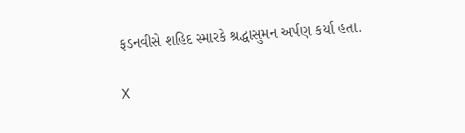ફડનવીસે શહિદ સ્મારકે શ્રદ્ધાસુમન અર્પણ કર્યા હતા.

X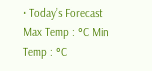• Today’s Forecast Max Temp : °C Min Temp : °C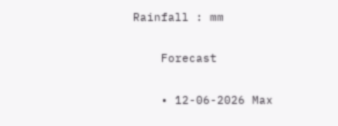Rainfall : mm

    Forecast

    • 12-06-2026 Max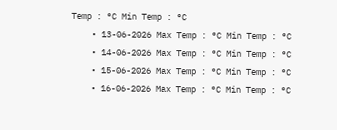Temp : °C Min Temp : °C
    • 13-06-2026 Max Temp : °C Min Temp : °C
    • 14-06-2026 Max Temp : °C Min Temp : °C
    • 15-06-2026 Max Temp : °C Min Temp : °C
    • 16-06-2026 Max Temp : °C Min Temp : °C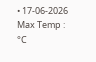• 17-06-2026 Max Temp : °C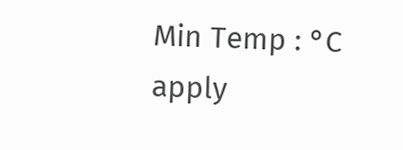Min Temp : °C
apply